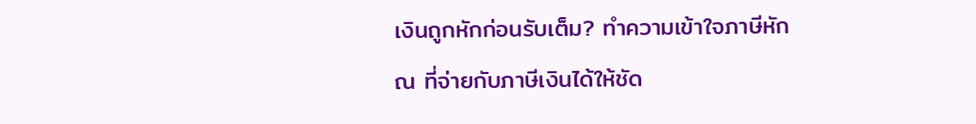เงินถูกหักก่อนรับเต็ม? ทำความเข้าใจภาษีหัก ณ ที่จ่ายกับภาษีเงินได้ให้ชัด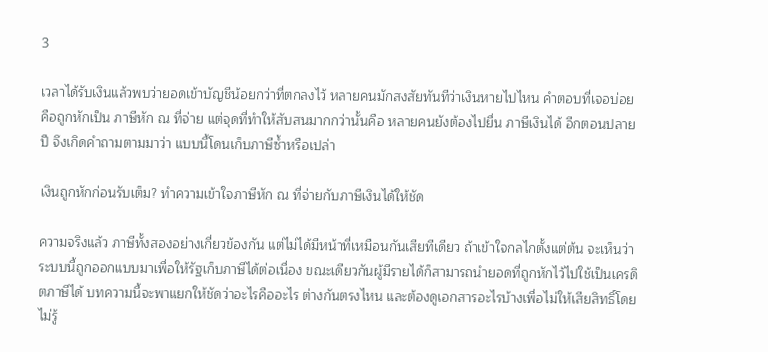3

เวลาได้รับเงินแล้วพบว่ายอดเข้าบัญชีน้อยกว่าที่ตกลงไว้ หลายคนมักสงสัยทันทีว่าเงินหายไปไหน คำตอบที่เจอบ่อยคือถูกหักเป็น ภาษีหัก ณ ที่จ่าย แต่จุดที่ทำให้สับสนมากกว่านั้นคือ หลายคนยังต้องไปยื่น ภาษีเงินได้ อีกตอนปลายปี จึงเกิดคำถามตามมาว่า แบบนี้โดนเก็บภาษีซ้ำหรือเปล่า

เงินถูกหักก่อนรับเต็ม? ทำความเข้าใจภาษีหัก ณ ที่จ่ายกับภาษีเงินได้ให้ชัด

ความจริงแล้ว ภาษีทั้งสองอย่างเกี่ยวข้องกัน แต่ไม่ได้มีหน้าที่เหมือนกันเสียทีเดียว ถ้าเข้าใจกลไกตั้งแต่ต้น จะเห็นว่าระบบนี้ถูกออกแบบมาเพื่อให้รัฐเก็บภาษีได้ต่อเนื่อง ขณะเดียวกันผู้มีรายได้ก็สามารถนำยอดที่ถูกหักไว้ไปใช้เป็นเครดิตภาษีได้ บทความนี้จะพาแยกให้ชัดว่าอะไรคืออะไร ต่างกันตรงไหน และต้องดูเอกสารอะไรบ้างเพื่อไม่ให้เสียสิทธิ์โดยไม่รู้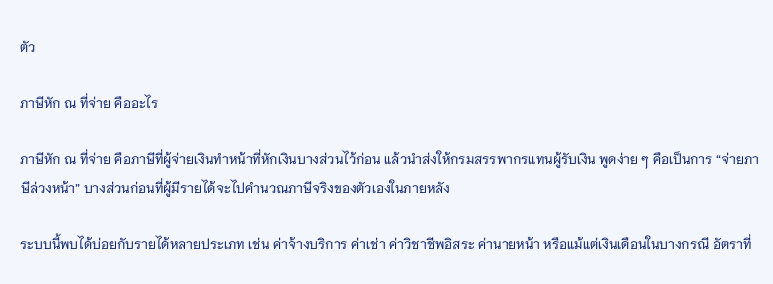ตัว

ภาษีหัก ณ ที่จ่าย คืออะไร

ภาษีหัก ณ ที่จ่าย คือภาษีที่ผู้จ่ายเงินทำหน้าที่หักเงินบางส่วนไว้ก่อน แล้วนำส่งให้กรมสรรพากรแทนผู้รับเงิน พูดง่าย ๆ คือเป็นการ “จ่ายภาษีล่วงหน้า” บางส่วนก่อนที่ผู้มีรายได้จะไปคำนวณภาษีจริงของตัวเองในภายหลัง

ระบบนี้พบได้บ่อยกับรายได้หลายประเภท เช่น ค่าจ้างบริการ ค่าเช่า ค่าวิชาชีพอิสระ ค่านายหน้า หรือแม้แต่เงินเดือนในบางกรณี อัตราที่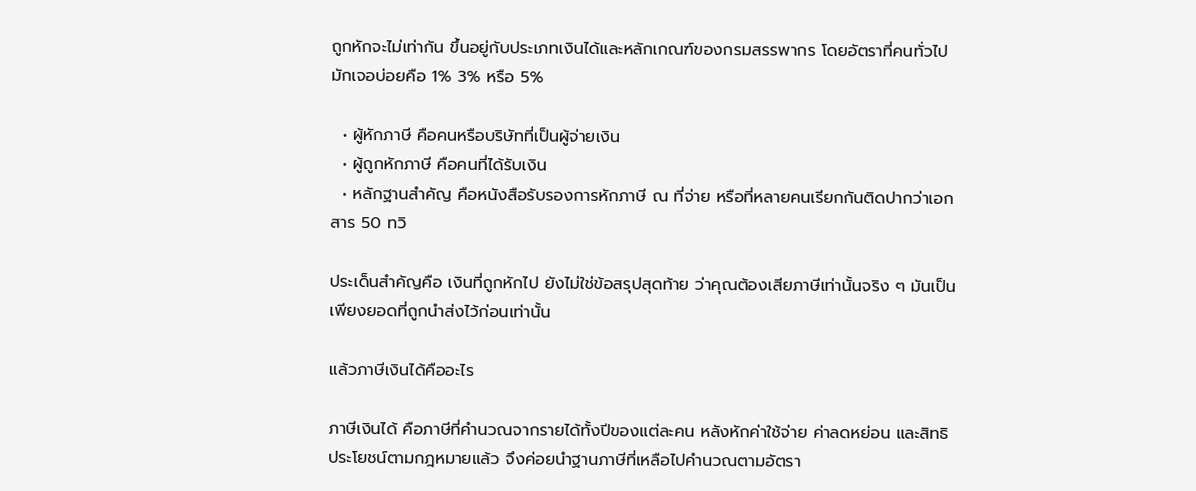ถูกหักจะไม่เท่ากัน ขึ้นอยู่กับประเภทเงินได้และหลักเกณฑ์ของกรมสรรพากร โดยอัตราที่คนทั่วไปมักเจอบ่อยคือ 1% 3% หรือ 5%

  • ผู้หักภาษี คือคนหรือบริษัทที่เป็นผู้จ่ายเงิน
  • ผู้ถูกหักภาษี คือคนที่ได้รับเงิน
  • หลักฐานสำคัญ คือหนังสือรับรองการหักภาษี ณ ที่จ่าย หรือที่หลายคนเรียกกันติดปากว่าเอกสาร 50 ทวิ

ประเด็นสำคัญคือ เงินที่ถูกหักไป ยังไม่ใช่ข้อสรุปสุดท้าย ว่าคุณต้องเสียภาษีเท่านั้นจริง ๆ มันเป็นเพียงยอดที่ถูกนำส่งไว้ก่อนเท่านั้น

แล้วภาษีเงินได้คืออะไร

ภาษีเงินได้ คือภาษีที่คำนวณจากรายได้ทั้งปีของแต่ละคน หลังหักค่าใช้จ่าย ค่าลดหย่อน และสิทธิประโยชน์ตามกฎหมายแล้ว จึงค่อยนำฐานภาษีที่เหลือไปคำนวณตามอัตรา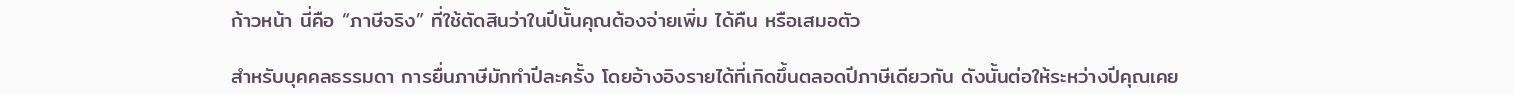ก้าวหน้า นี่คือ “ภาษีจริง” ที่ใช้ตัดสินว่าในปีนั้นคุณต้องจ่ายเพิ่ม ได้คืน หรือเสมอตัว

สำหรับบุคคลธรรมดา การยื่นภาษีมักทำปีละครั้ง โดยอ้างอิงรายได้ที่เกิดขึ้นตลอดปีภาษีเดียวกัน ดังนั้นต่อให้ระหว่างปีคุณเคย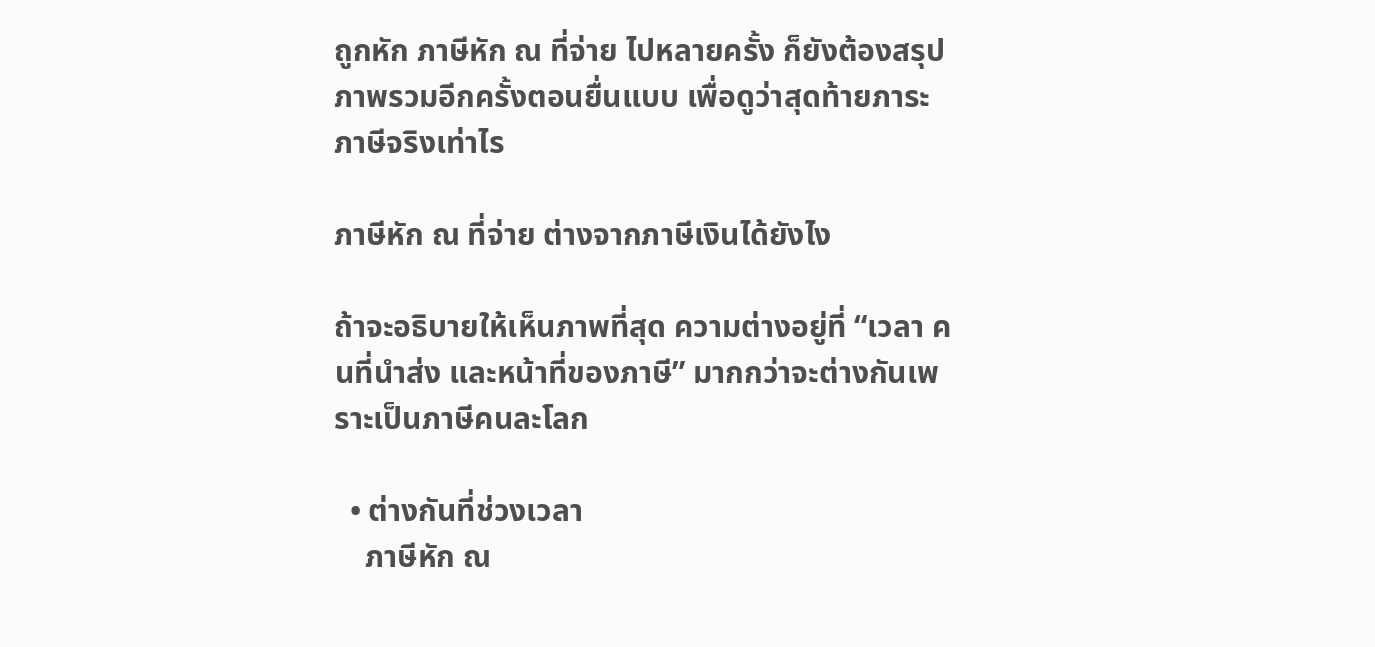ถูกหัก ภาษีหัก ณ ที่จ่าย ไปหลายครั้ง ก็ยังต้องสรุปภาพรวมอีกครั้งตอนยื่นแบบ เพื่อดูว่าสุดท้ายภาระภาษีจริงเท่าไร

ภาษีหัก ณ ที่จ่าย ต่างจากภาษีเงินได้ยังไง

ถ้าจะอธิบายให้เห็นภาพที่สุด ความต่างอยู่ที่ “เวลา คนที่นำส่ง และหน้าที่ของภาษี” มากกว่าจะต่างกันเพราะเป็นภาษีคนละโลก

  • ต่างกันที่ช่วงเวลา
    ภาษีหัก ณ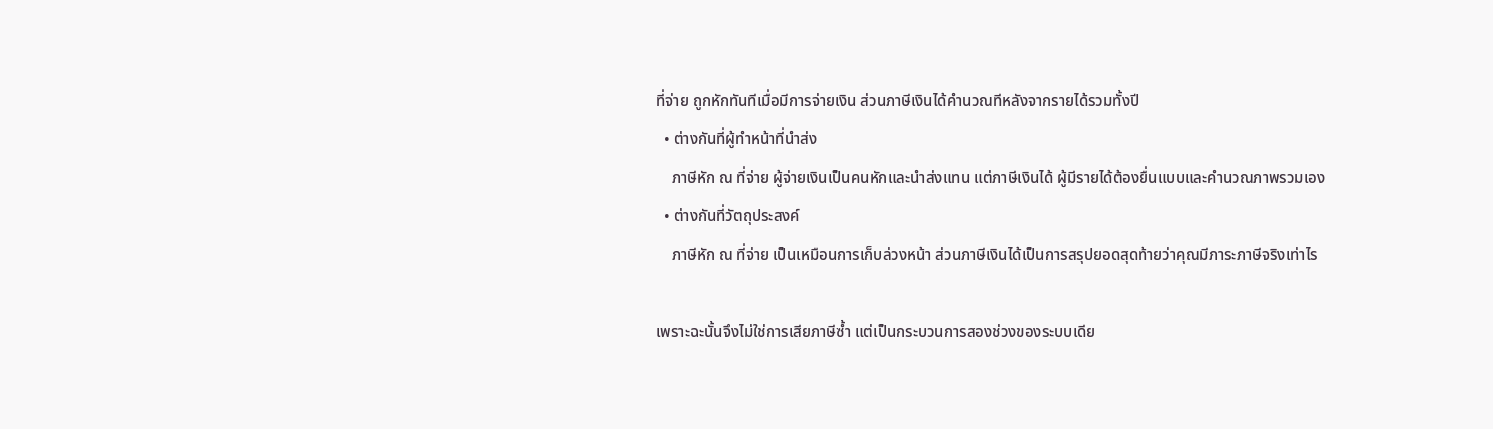ที่จ่าย ถูกหักทันทีเมื่อมีการจ่ายเงิน ส่วนภาษีเงินได้คำนวณทีหลังจากรายได้รวมทั้งปี
  • ต่างกันที่ผู้ทำหน้าที่นำส่ง
    ภาษีหัก ณ ที่จ่าย ผู้จ่ายเงินเป็นคนหักและนำส่งแทน แต่ภาษีเงินได้ ผู้มีรายได้ต้องยื่นแบบและคำนวณภาพรวมเอง
  • ต่างกันที่วัตถุประสงค์
    ภาษีหัก ณ ที่จ่าย เป็นเหมือนการเก็บล่วงหน้า ส่วนภาษีเงินได้เป็นการสรุปยอดสุดท้ายว่าคุณมีภาระภาษีจริงเท่าไร

เพราะฉะนั้นจึงไม่ใช่การเสียภาษีซ้ำ แต่เป็นกระบวนการสองช่วงของระบบเดีย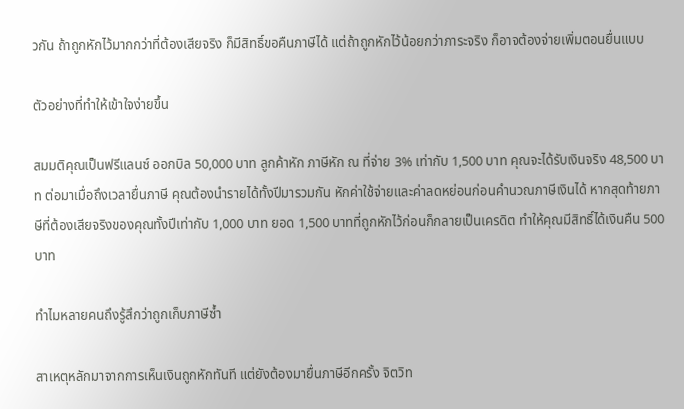วกัน ถ้าถูกหักไว้มากกว่าที่ต้องเสียจริง ก็มีสิทธิ์ขอคืนภาษีได้ แต่ถ้าถูกหักไว้น้อยกว่าภาระจริง ก็อาจต้องจ่ายเพิ่มตอนยื่นแบบ

ตัวอย่างที่ทำให้เข้าใจง่ายขึ้น

สมมติคุณเป็นฟรีแลนซ์ ออกบิล 50,000 บาท ลูกค้าหัก ภาษีหัก ณ ที่จ่าย 3% เท่ากับ 1,500 บาท คุณจะได้รับเงินจริง 48,500 บาท ต่อมาเมื่อถึงเวลายื่นภาษี คุณต้องนำรายได้ทั้งปีมารวมกัน หักค่าใช้จ่ายและค่าลดหย่อนก่อนคำนวณภาษีเงินได้ หากสุดท้ายภาษีที่ต้องเสียจริงของคุณทั้งปีเท่ากับ 1,000 บาท ยอด 1,500 บาทที่ถูกหักไว้ก่อนก็กลายเป็นเครดิต ทำให้คุณมีสิทธิ์ได้เงินคืน 500 บาท

ทำไมหลายคนถึงรู้สึกว่าถูกเก็บภาษีซ้ำ

สาเหตุหลักมาจากการเห็นเงินถูกหักทันที แต่ยังต้องมายื่นภาษีอีกครั้ง จิตวิท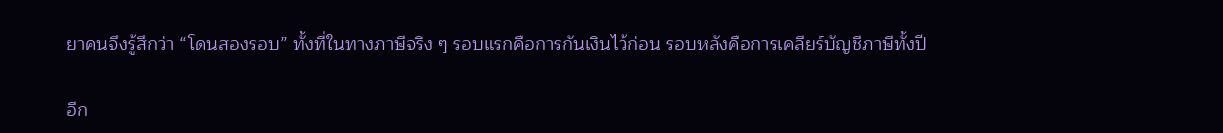ยาคนจึงรู้สึกว่า “โดนสองรอบ” ทั้งที่ในทางภาษีจริง ๆ รอบแรกคือการกันเงินไว้ก่อน รอบหลังคือการเคลียร์บัญชีภาษีทั้งปี

อีก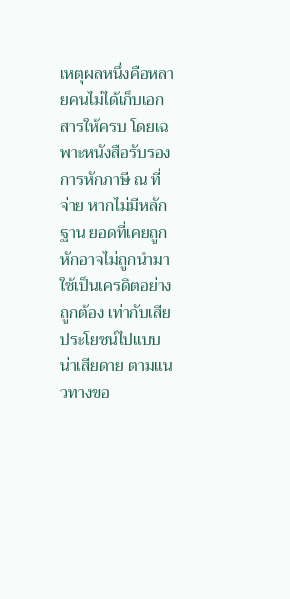เหตุผลหนึ่งคือหลายคนไม่ได้เก็บเอกสารให้ครบ โดยเฉพาะหนังสือรับรองการหักภาษี ณ ที่จ่าย หากไม่มีหลักฐาน ยอดที่เคยถูกหักอาจไม่ถูกนำมาใช้เป็นเครดิตอย่างถูกต้อง เท่ากับเสียประโยชน์ไปแบบน่าเสียดาย ตามแนวทางขอ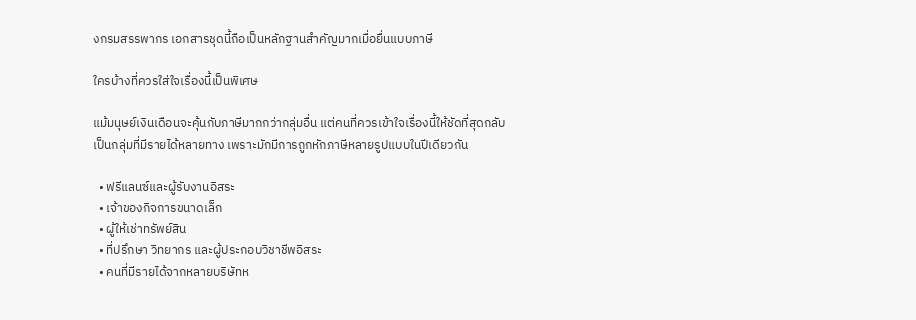งกรมสรรพากร เอกสารชุดนี้ถือเป็นหลักฐานสำคัญมากเมื่อยื่นแบบภาษี

ใครบ้างที่ควรใส่ใจเรื่องนี้เป็นพิเศษ

แม้มนุษย์เงินเดือนจะคุ้นกับภาษีมากกว่ากลุ่มอื่น แต่คนที่ควรเข้าใจเรื่องนี้ให้ชัดที่สุดกลับเป็นกลุ่มที่มีรายได้หลายทาง เพราะมักมีการถูกหักภาษีหลายรูปแบบในปีเดียวกัน

  • ฟรีแลนซ์และผู้รับงานอิสระ
  • เจ้าของกิจการขนาดเล็ก
  • ผู้ให้เช่าทรัพย์สิน
  • ที่ปรึกษา วิทยากร และผู้ประกอบวิชาชีพอิสระ
  • คนที่มีรายได้จากหลายบริษัทห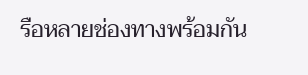รือหลายช่องทางพร้อมกัน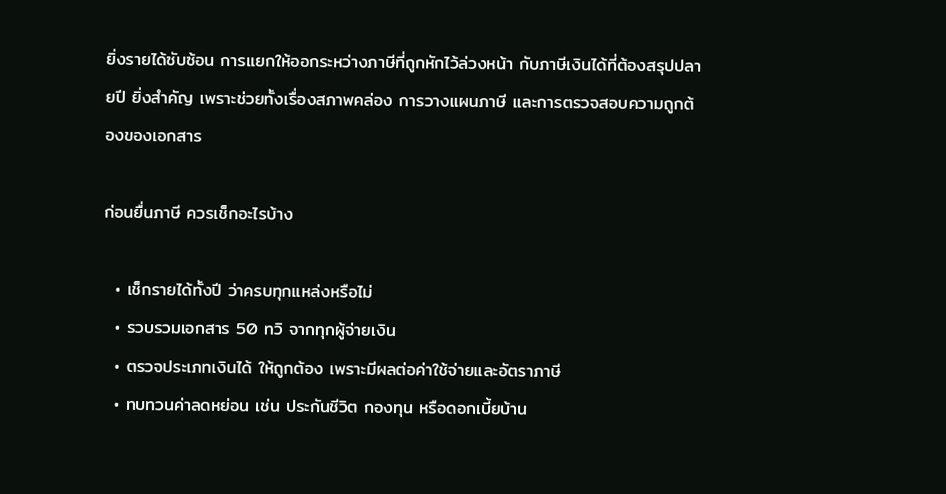ยิ่งรายได้ซับซ้อน การแยกให้ออกระหว่างภาษีที่ถูกหักไว้ล่วงหน้า กับภาษีเงินได้ที่ต้องสรุปปลายปี ยิ่งสำคัญ เพราะช่วยทั้งเรื่องสภาพคล่อง การวางแผนภาษี และการตรวจสอบความถูกต้องของเอกสาร

ก่อนยื่นภาษี ควรเช็กอะไรบ้าง

  • เช็กรายได้ทั้งปี ว่าครบทุกแหล่งหรือไม่
  • รวบรวมเอกสาร 50 ทวิ จากทุกผู้จ่ายเงิน
  • ตรวจประเภทเงินได้ ให้ถูกต้อง เพราะมีผลต่อค่าใช้จ่ายและอัตราภาษี
  • ทบทวนค่าลดหย่อน เช่น ประกันชีวิต กองทุน หรือดอกเบี้ยบ้าน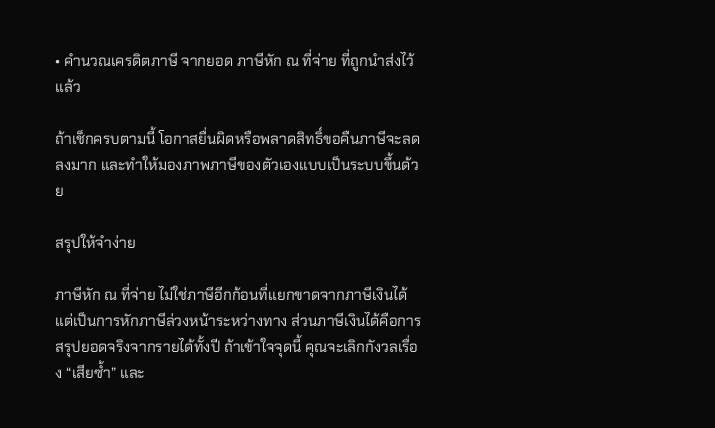• คำนวณเครดิตภาษี จากยอด ภาษีหัก ณ ที่จ่าย ที่ถูกนำส่งไว้แล้ว

ถ้าเช็กครบตามนี้ โอกาสยื่นผิดหรือพลาดสิทธิ์ขอคืนภาษีจะลดลงมาก และทำให้มองภาพภาษีของตัวเองแบบเป็นระบบขึ้นด้วย

สรุปให้จำง่าย

ภาษีหัก ณ ที่จ่าย ไม่ใช่ภาษีอีกก้อนที่แยกขาดจากภาษีเงินได้ แต่เป็นการหักภาษีล่วงหน้าระหว่างทาง ส่วนภาษีเงินได้คือการสรุปยอดจริงจากรายได้ทั้งปี ถ้าเข้าใจจุดนี้ คุณจะเลิกกังวลเรื่อง “เสียซ้ำ” และ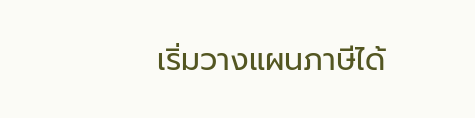เริ่มวางแผนภาษีได้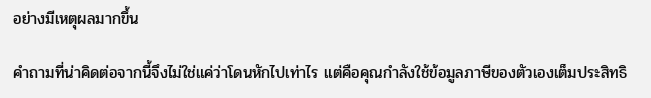อย่างมีเหตุผลมากขึ้น

คำถามที่น่าคิดต่อจากนี้จึงไม่ใช่แค่ว่าโดนหักไปเท่าไร แต่คือคุณกำลังใช้ข้อมูลภาษีของตัวเองเต็มประสิทธิ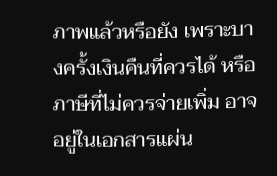ภาพแล้วหรือยัง เพราะบางครั้งเงินคืนที่ควรได้ หรือภาษีที่ไม่ควรจ่ายเพิ่ม อาจอยู่ในเอกสารแผ่น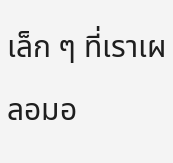เล็ก ๆ ที่เราเผลอมอ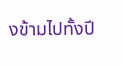งข้ามไปทั้งปี